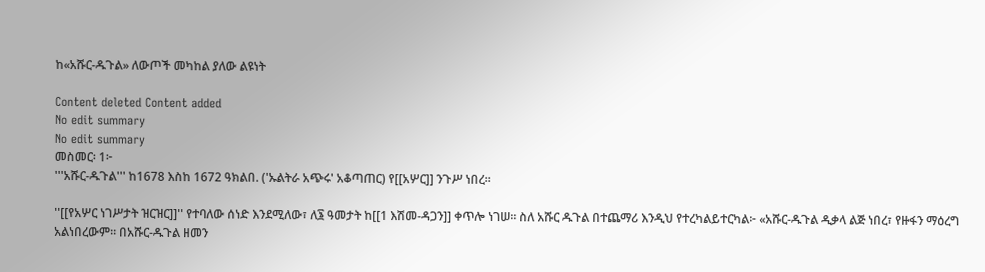ከ«አሹር-ዱጉል» ለውጦች መካከል ያለው ልዩነት

Content deleted Content added
No edit summary
No edit summary
መስመር፡ 1፦
'''አሹር-ዱጉል''' ከ1678 እስከ 1672 ዓክልበ. ('ኡልትራ አጭሩ' አቆጣጠር) የ[[አሦር]] ንጉሥ ነበረ።

''[[የአሦር ነገሥታት ዝርዝር]]'' የተባለው ሰነድ እንደሚለው፣ ለ፮ ዓመታት ከ[[1 እሽመ-ዳጋን]] ቀጥሎ ነገሠ። ስለ አሹር ዱጉል በተጨማሪ እንዲህ የተረካልይተርካል፦ «አሹር-ዱጉል ዲቃላ ልጅ ነበረ፣ የዙፋን ማዕረግ አልነበረውም። በአሹር-ዱጉል ዘመን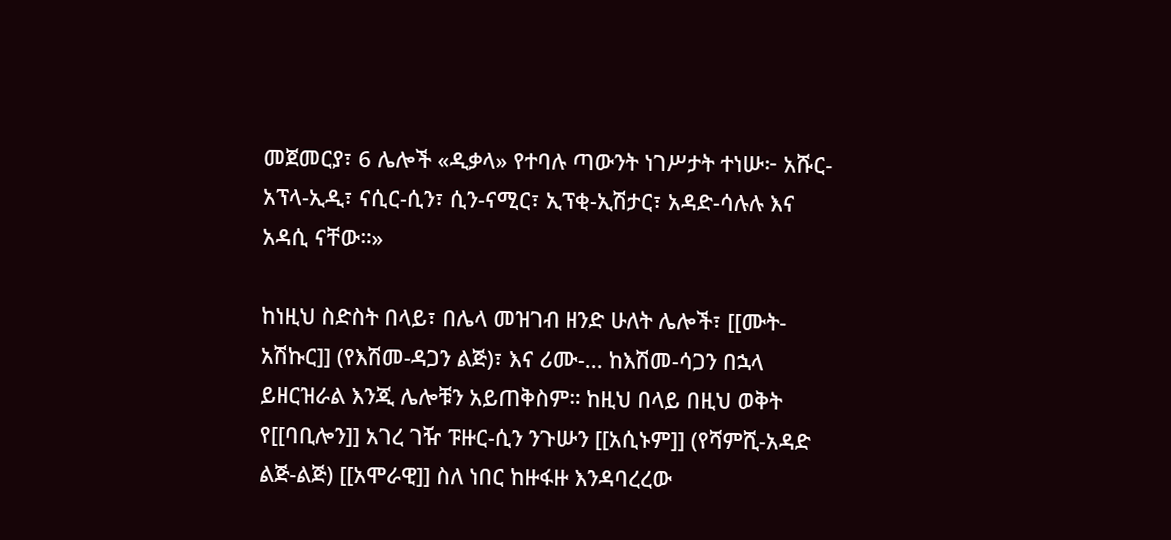መጀመርያ፣ 6 ሌሎች «ዲቃላ» የተባሉ ጣውንት ነገሥታት ተነሡ፦ አሹር-አፕላ-ኢዲ፣ ናሲር-ሲን፣ ሲን-ናሚር፣ ኢፕቂ-ኢሽታር፣ አዳድ-ሳሉሉ እና አዳሲ ናቸው።»

ከነዚህ ስድስት በላይ፣ በሌላ መዝገብ ዘንድ ሁለት ሌሎች፣ [[ሙት-አሽኩር]] (የእሽመ-ዳጋን ልጅ)፣ እና ሪሙ-... ከእሽመ-ሳጋን በኋላ ይዘርዝራል እንጂ ሌሎቹን አይጠቅስም። ከዚህ በላይ በዚህ ወቅት የ[[ባቢሎን]] አገረ ገዥ ፑዙር-ሲን ንጉሡን [[አሲኑም]] (የሻምሺ-አዳድ ልጅ-ልጅ) [[አሞራዊ]] ስለ ነበር ከዙፋዙ እንዳባረረው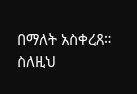በማለት አስቀረጸ። ስለዚህ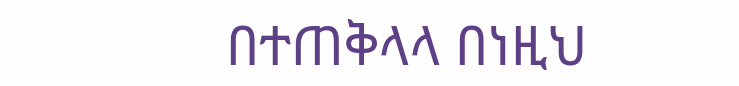በተጠቅላላ በነዚህ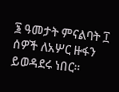፮ ዓመታት ምናልባት ፲ ሰዎች ለአሦር ዙፋን ይወዳደሩ ነበር።